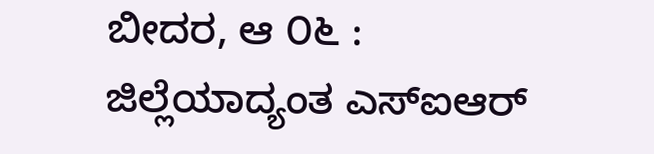ಬೀದರ, ಆ ೦೬ : ಜಿಲ್ಲೆಯಾದ್ಯಂತ ಎಸ್ಐಆರ್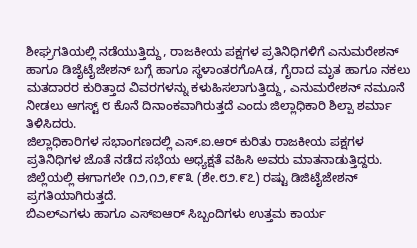ಶೀಘ್ರಗತಿಯಲ್ಲಿ ನಡೆಯುತ್ತಿದ್ದು, ರಾಜಕೀಯ ಪಕ್ಷಗಳ ಪ್ರತಿನಿಧಿಗಳಿಗೆ ಎನುಮರೇಶನ್ ಹಾಗೂ ಡಿಜೈಟೈಜೇಶನ್ ಬಗ್ಗೆ ಹಾಗೂ ಸ್ಥಳಾಂತರಗೊAಡ, ಗೈರಾದ ಮೃತ ಹಾಗೂ ನಕಲು ಮತದಾರರ ಕುರಿತ್ತಾದ ವಿವರಗಳನ್ನು ಕಳುಹಿಸಲಾಗುತ್ತಿದ್ದು, ಎನುಮರೇಶನ್ ನಮೂನೆ ನೀಡಲು ಆಗಸ್ಟ್ ೮ ಕೊನೆ ದಿನಾಂಕವಾಗಿರುತ್ತದೆ ಎಂದು ಜಿಲ್ಲಾಧಿಕಾರಿ ಶಿಲ್ಪಾ ಶರ್ಮಾ ತಿಳಿಸಿದರು.
ಜಿಲ್ಲಾಧಿಕಾರಿಗಳ ಸಭಾಂಗಣದಲ್ಲಿ ಎಸ್.ಐ.ಆರ್ ಕುರಿತು ರಾಜಕೀಯ ಪಕ್ಷಗಳ ಪ್ರತಿನಿಧಿಗಳ ಜೊತೆ ನಡೆದ ಸಭೆಯ ಅಧ್ಯಕ್ಷತೆ ವಹಿಸಿ ಅವರು ಮಾತನಾಡುತ್ತಿದ್ದರು.
ಜಿಲ್ಲೆಯಲ್ಲಿ ಈಗಾಗಲೇ ೧೨,೧೨,೯೯೩ (ಶೇ.೮೨.೯೭) ರಷ್ಟು ಡಿಜಿಟೈಜೇಶನ್ ಪ್ರಗತಿಯಾಗಿರುತ್ತದೆ.
ಬಿಎಲ್ಎಗಳು ಹಾಗೂ ಎಸ್ಐಆರ್ ಸಿಬ್ಬಂದಿಗಳು ಉತ್ತಮ ಕಾರ್ಯ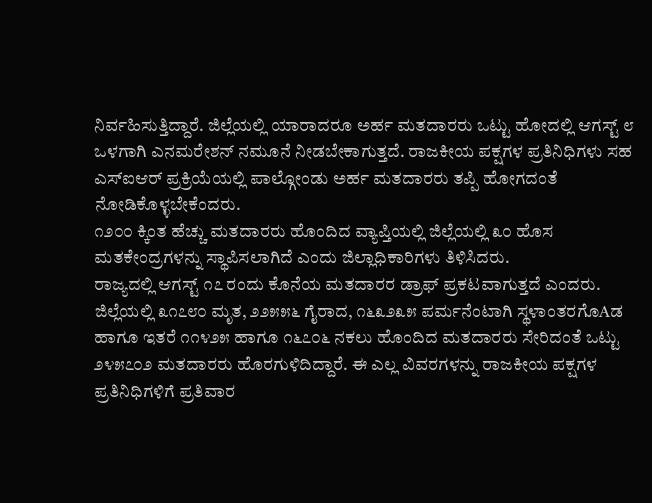ನಿರ್ವಹಿಸುತ್ತಿದ್ದಾರೆ. ಜಿಲ್ಲೆಯಲ್ಲಿ ಯಾರಾದರೂ ಅರ್ಹ ಮತದಾರರು ಒಟ್ಟು ಹೋದಲ್ಲಿ ಆಗಸ್ಟ್ ೮ ಒಳಗಾಗಿ ಎನಮರೇಶನ್ ನಮೂನೆ ನೀಡಬೇಕಾಗುತ್ತದೆ. ರಾಜಕೀಯ ಪಕ್ಷಗಳ ಪ್ರತಿನಿಧಿಗಳು ಸಹ ಎಸ್ಐಆರ್ ಪ್ರಕ್ರಿಯೆಯಲ್ಲಿ ಪಾಲ್ಗೋಂಡು ಅರ್ಹ ಮತದಾರರು ತಪ್ಪಿ ಹೋಗದಂತೆ ನೋಡಿಕೊಳ್ಳಬೇಕೆಂದರು.
೧೨೦೦ ಕ್ಕಿಂತ ಹೆಚ್ಚು ಮತದಾರರು ಹೊಂದಿದ ವ್ಯಾಪ್ತಿಯಲ್ಲಿ ಜಿಲ್ಲೆಯಲ್ಲಿ ೩೦ ಹೊಸ ಮತಕೇಂದ್ರಗಳನ್ನು ಸ್ಥಾಪಿಸಲಾಗಿದೆ ಎಂದು ಜಿಲ್ಲಾಧಿಕಾರಿಗಳು ತಿಳಿಸಿದರು.
ರಾಜ್ಯದಲ್ಲಿ ಆಗಸ್ಟ್ ೧೭ ರಂದು ಕೊನೆಯ ಮತದಾರರ ಡ್ರಾಫ್ ಪ್ರಕಟವಾಗುತ್ತದೆ ಎಂದರು.
ಜಿಲ್ಲೆಯಲ್ಲಿ ೩೧೭೮೦ ಮೃತ, ೨೨೫೫೬ ಗೈರಾದ, ೧೬೩೨೩೫ ಪರ್ಮನೆಂಟಾಗಿ ಸ್ಥಳಾಂತರಗೊAಡ ಹಾಗೂ ಇತರೆ ೧೧೪೨೫ ಹಾಗೂ ೧೬೭೦೬ ನಕಲು ಹೊಂದಿದ ಮತದಾರರು ಸೇರಿದಂತೆ ಒಟ್ಟು ೨೪೫೭೦೨ ಮತದಾರರು ಹೊರಗುಳಿದಿದ್ದಾರೆ. ಈ ಎಲ್ಲ ವಿವರಗಳನ್ನು ರಾಜಕೀಯ ಪಕ್ಷಗಳ ಪ್ರತಿನಿಧಿಗಳಿಗೆ ಪ್ರತಿವಾರ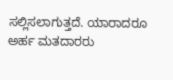ಸಲ್ಲಿಸಲಾಗುತ್ತದೆ. ಯಾರಾದರೂ ಅರ್ಹ ಮತದಾರರು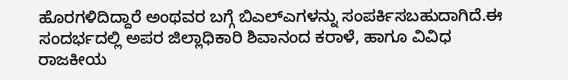ಹೊರಗಳಿದಿದ್ದಾರೆ ಅಂಥವರ ಬಗ್ಗೆ ಬಿಎಲ್ಎಗಳನ್ನು ಸಂಪರ್ಕಿಸಬಹುದಾಗಿದೆ.ಈ ಸಂದರ್ಭದಲ್ಲಿ ಅಪರ ಜಿಲ್ಲಾಧಿಕಾರಿ ಶಿವಾನಂದ ಕರಾಳೆ, ಹಾಗೂ ವಿವಿಧ ರಾಜಕೀಯ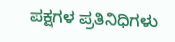ಪಕ್ಷಗಳ ಪ್ರತಿನಿಧಿಗಳು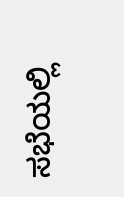ಸಭೆಯಲ್ಲಿ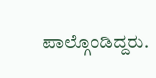ಪಾಲ್ಗೊಂಡಿದ್ದರು.